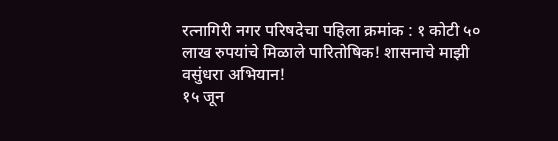रत्नागिरी नगर परिषदेचा पहिला क्रमांक : १ कोटी ५० लाख रुपयांचे मिळाले पारितोषिक! शासनाचे माझी वसुंधरा अभियान!
१५ जून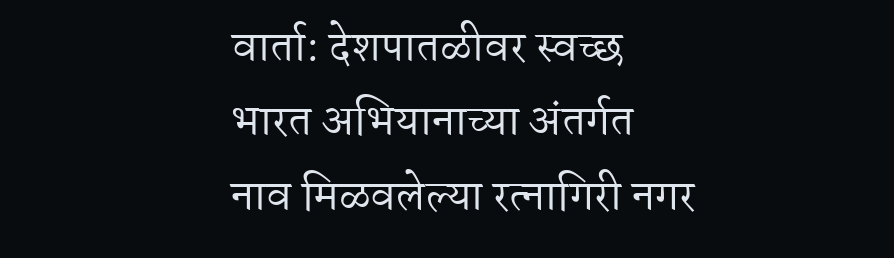वार्ता: देशपातळीवर स्वच्छ भारत अभियानाच्या अंतर्गत नाव मिळवलेल्या रत्नागिरी नगर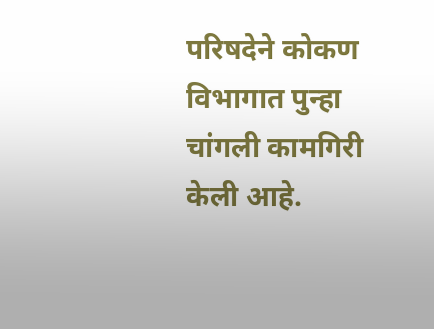परिषदेने कोकण विभागात पुन्हा चांगली कामगिरी केली आहे.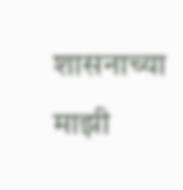शासनाच्या माझी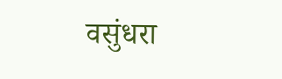वसुंधरा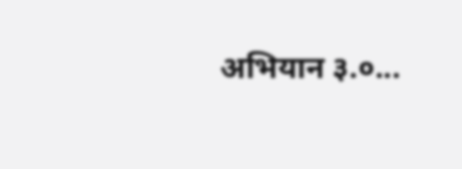अभियान ३.०...